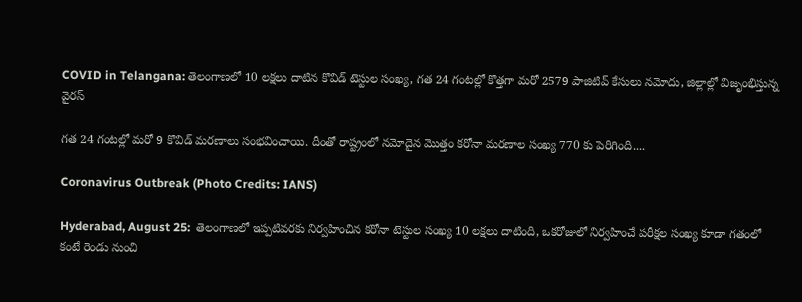COVID in Telangana: తెలంగాణలో 10 లక్షలు దాటిన కొవిడ్ టెస్టుల సంఖ్య, గత 24 గంటల్లో కొత్తగా మరో 2579 పాజిటివ్ కేసులు నమోదు, జిల్లాల్లో విజృంభిస్తున్న వైరస్

గత 24 గంటల్లో మరో 9 కొవిడ్ మరణాలు సంభవించాయి. దీంతో రాష్ట్రంలో నమోదైన మొత్తం కరోనా మరణాల సంఖ్య 770 కు పెరిగింది....

Coronavirus Outbreak (Photo Credits: IANS)

Hyderabad, August 25:  తెలంగాణలో ఇప్పటివరకు నిర్వహించిన కరోనా టెస్టుల సంఖ్య 10 లక్షలు దాటింది, ఒకరోజులో నిర్వహించే పరీక్షల సంఖ్య కూడా గతంలో కంటే రెండు నుంచి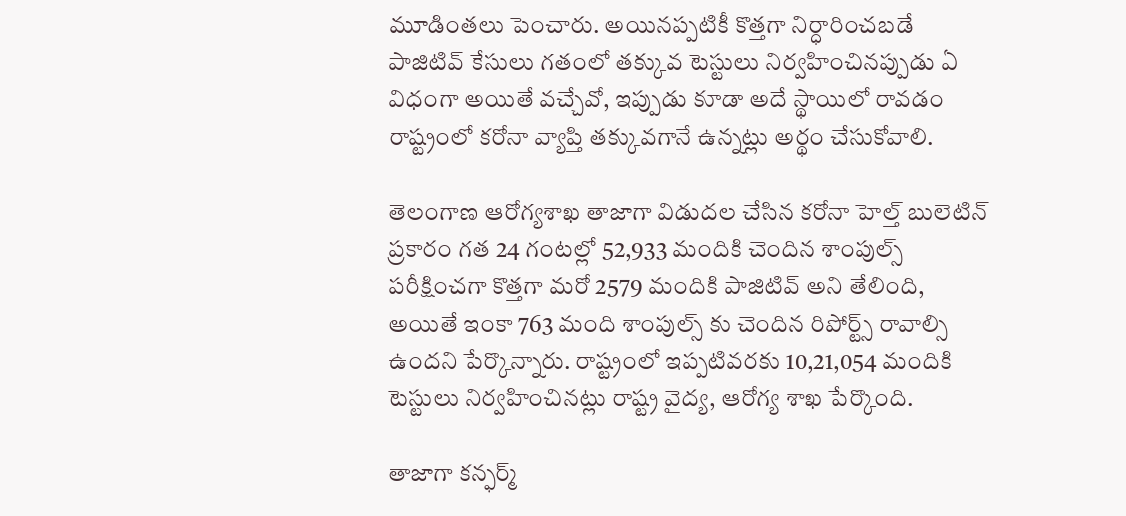మూడింతలు పెంచారు. అయినప్పటికీ కొత్తగా నిర్ధారించబడే పాజిటివ్ కేసులు గతంలో తక్కువ టెస్టులు నిర్వహించినప్పుడు ఏ విధంగా అయితే వచ్చేవో, ఇప్పుడు కూడా అదే స్థాయిలో రావడం రాష్ట్రంలో కరోనా వ్యాప్తి తక్కువగానే ఉన్నట్లు అర్థం చేసుకోవాలి.

తెలంగాణ ఆరోగ్యశాఖ తాజాగా విడుదల చేసిన కరోనా హెల్త్ బులెటిన్‌ ప్రకారం గత 24 గంటల్లో 52,933 మందికి చెందిన శాంపుల్స్ పరీక్షించగా కొత్తగా మరో 2579 మందికి పాజిటివ్ అని తేలింది, అయితే ఇంకా 763 మంది శాంపుల్స్ కు చెందిన రిపోర్ట్స్ రావాల్సి ఉందని పేర్కొన్నారు. రాష్ట్రంలో ఇప్పటివరకు 10,21,054 మందికి టెస్టులు నిర్వహించినట్లు రాష్ట్ర వైద్య, ఆరోగ్య శాఖ పేర్కొంది.

తాజాగా కన్ఫర్మ్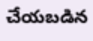చేయబడిన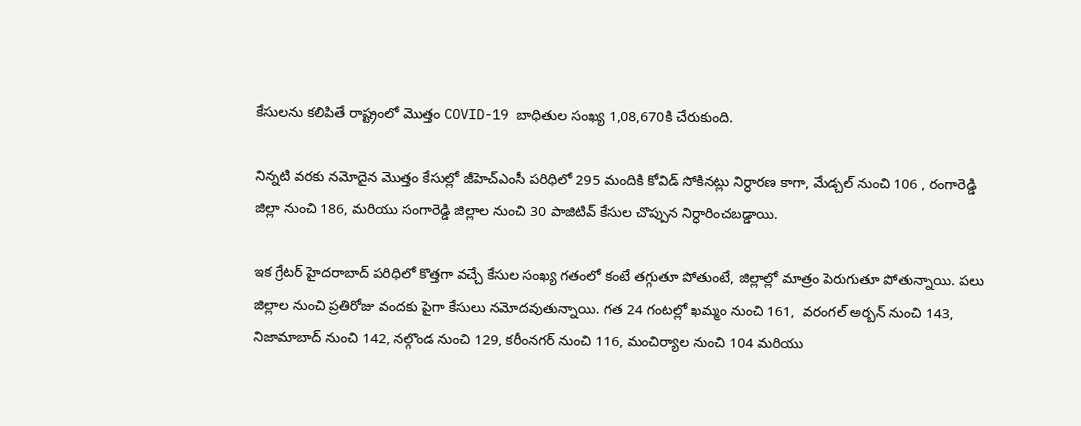కేసులను కలిపితే రాష్ట్రంలో మొత్తం COVID-19 బాధితుల సంఖ్య 1,08,670కి చేరుకుంది.

నిన్నటి వరకు నమోదైన మొత్తం కేసుల్లో జీహెచ్ఎంసీ పరిధిలో 295 మందికి కోవిడ్ సోకినట్లు నిర్ధారణ కాగా, మేడ్చల్ నుంచి 106 , రంగారెడ్డి జిల్లా నుంచి 186, మరియు సంగారెడ్డి జిల్లాల నుంచి 30 పాజిటివ్ కేసుల చొప్పున నిర్ధారించబడ్డాయి.

ఇక గ్రేటర్ హైదరాబాద్ పరిధిలో కొత్తగా వచ్చే కేసుల సంఖ్య గతంలో కంటే తగ్గుతూ పోతుంటే, జిల్లాల్లో మాత్రం పెరుగుతూ పోతున్నాయి. పలు జిల్లాల నుంచి ప్రతిరోజు వందకు పైగా కేసులు నమోదవుతున్నాయి. గత 24 గంటల్లో ఖమ్మం నుంచి 161,  వరంగల్ అర్బన్ నుంచి 143, నిజామాబాద్ నుంచి 142, నల్గొండ నుంచి 129, కరీంనగర్ నుంచి 116, మంచిర్యాల నుంచి 104 మరియు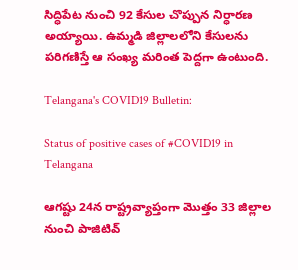సిద్ధిపేట నుంచి 92 కేసుల చొప్పున నిర్ధారణ అయ్యాయి. ఉమ్మడి జిల్లాలలోని కేసులను పరిగణిస్తే ఆ సంఖ్య మరింత పెద్దగా ఉంటుంది.

Telangana's COVID19 Bulletin:

Status of positive cases of #COVID19 in Telangana

ఆగష్టు 24న రాష్ట్రవ్యాప్తంగా మొత్తం 33 జిల్లాల నుంచి పాజిటివ్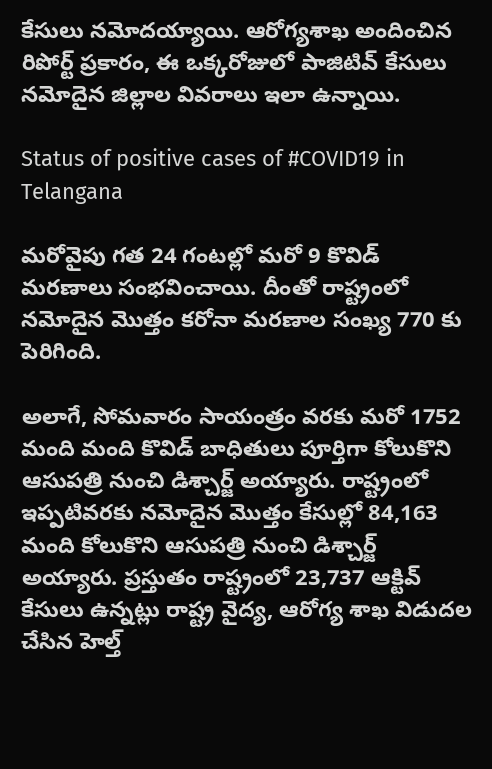కేసులు నమోదయ్యాయి. ఆరోగ్యశాఖ అందించిన రిపోర్ట్ ప్రకారం, ఈ ఒక్కరోజులో పాజిటివ్ కేసులు నమోదైన జిల్లాల వివరాలు ఇలా ఉన్నాయి.

Status of positive cases of #COVID19 in Telangana

మరోవైపు గత 24 గంటల్లో మరో 9 కొవిడ్ మరణాలు సంభవించాయి. దీంతో రాష్ట్రంలో నమోదైన మొత్తం కరోనా మరణాల సంఖ్య 770 కు పెరిగింది.

అలాగే, సోమవారం సాయంత్రం వరకు మరో 1752 మంది మంది కొవిడ్ బాధితులు పూర్తిగా కోలుకొని ఆసుపత్రి నుంచి డిశ్చార్జ్ అయ్యారు. రాష్ట్రంలో ఇప్పటివరకు నమోదైన మొత్తం కేసుల్లో 84,163 మంది కోలుకొని ఆసుపత్రి నుంచి డిశ్చార్జ్ అయ్యారు. ప్రస్తుతం రాష్ట్రంలో 23,737 ఆక్టివ్ కేసులు ఉన్నట్లు రాష్ట్ర వైద్య, ఆరోగ్య శాఖ విడుదల చేసిన హెల్త్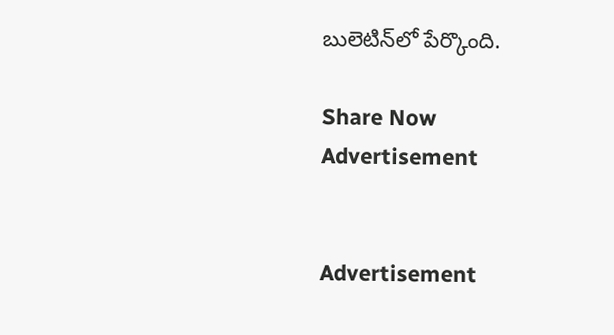బులెటిన్‌లో పేర్కొంది.

Share Now
Advertisement


Advertisement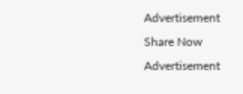Advertisement
Share Now
Advertisement